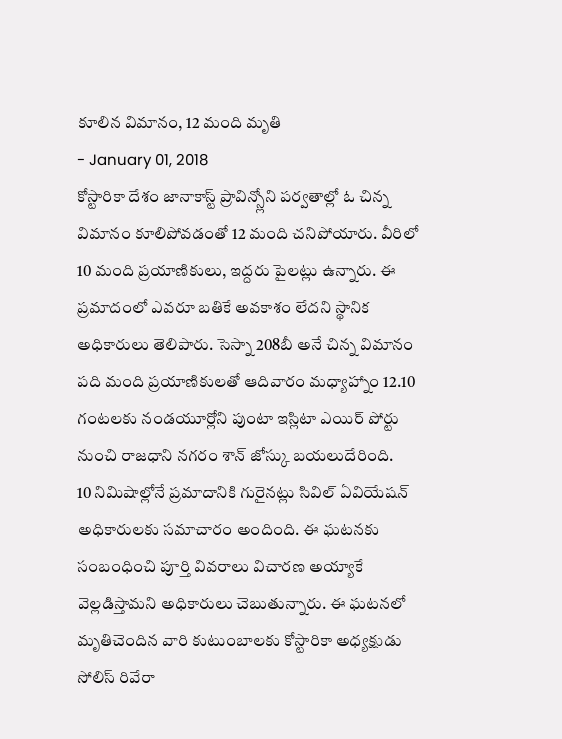కూలిన విమానం, 12 మంది మృతి
- January 01, 2018
కోస్టారికా దేశం జానాకాస్ట్ ప్రావిన్స్లోని పర్వతాల్లో ఓ చిన్న విమానం కూలిపోవడంతో 12 మంది చనిపోయారు. వీరిలో 10 మంది ప్రయాణికులు, ఇద్దరు పైలట్లు ఉన్నారు. ఈ ప్రమాదంలో ఎవరూ బతికే అవకాశం లేదని స్థానిక అధికారులు తెలిపారు. సెస్నా 208బీ అనే చిన్న విమానం పది మంది ప్రయాణికులతో ఆదివారం మధ్యాహ్నాం 12.10 గంటలకు నండయూర్లోని పుంటా ఇస్లిటా ఎయిర్ పోర్టు నుంచి రాజధాని నగరం శాన్ జోస్కు బయలుదేరింది.
10 నిమిషాల్లోనే ప్రమాదానికి గురైనట్లు సివిల్ ఏవియేషన్ అధికారులకు సమాచారం అందింది. ఈ ఘటనకు సంబంధించి పూర్తి వివరాలు విచారణ అయ్యాకే వెల్లడిస్తామని అధికారులు చెబుతున్నారు. ఈ ఘటనలో మృతిచెందిన వారి కుటుంబాలకు కోస్టారికా అధ్యక్షుడు సోలిస్ రివేరా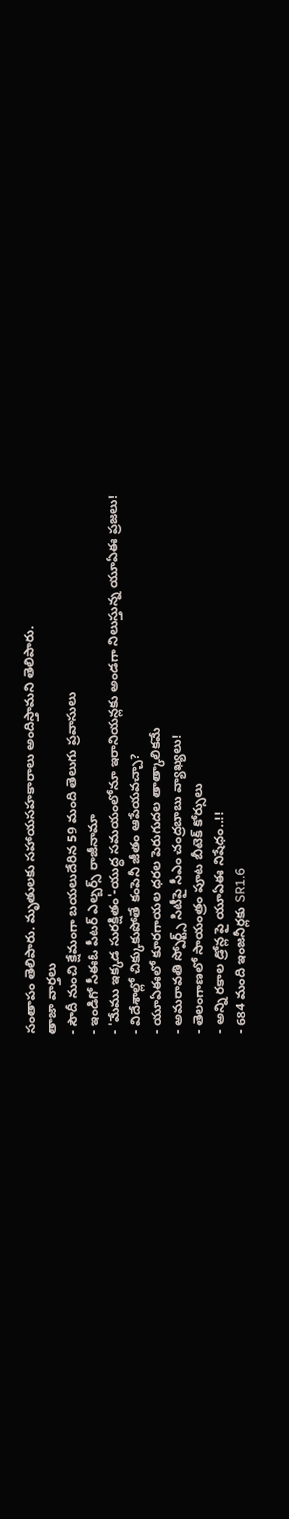సంతాపం తెలిపారు. మృతులకు సహాయసహకారాలు అందిస్తామని తెలిపారు.
తాజా వార్తలు
- సౌదీ నుంచి క్షేమంగా బయలుదేరిన 59 మంది తెలుగు ప్రవాసులు
- ఇండిగో సీఈఓ పీటర్ ఎల్బర్స్ రాజీనామా
- 'మేము ఇక్కడ సురక్షితం'-యుద్ధ సమయంలోనూ ఇరానియన్లకు అండగా నిలుస్తున్న యూఏఈ ప్రజలు!
- విదేశాల్లో చిక్కుకుపోతే కంపెనీ జీతం ఆపేయవచ్చా?
- యూఏఈలో కూరగాయల ధరల పెరుగుదల తాత్కాలికమే
- అమరావతి స్పోర్ట్స్ సిటీపై సీఎం చంద్రబాబు వ్యాఖ్యలు!
- తెలంగాణలో సాయంత్రం పూట బీటెక్ కోర్సులు
- అన్ని రకాల డ్రోన్ల పై యూఏఈ నిషేధం..!!
- 684 మంది ఇంజనీర్లకు SR1.6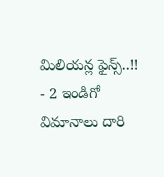మిలియన్ల ఫైన్స్..!!
- 2 ఇండిగో విమానాలు దారి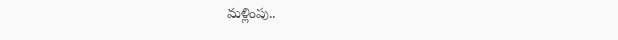మళ్లింపు..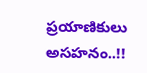ప్రయాణికులు అసహనం..!!